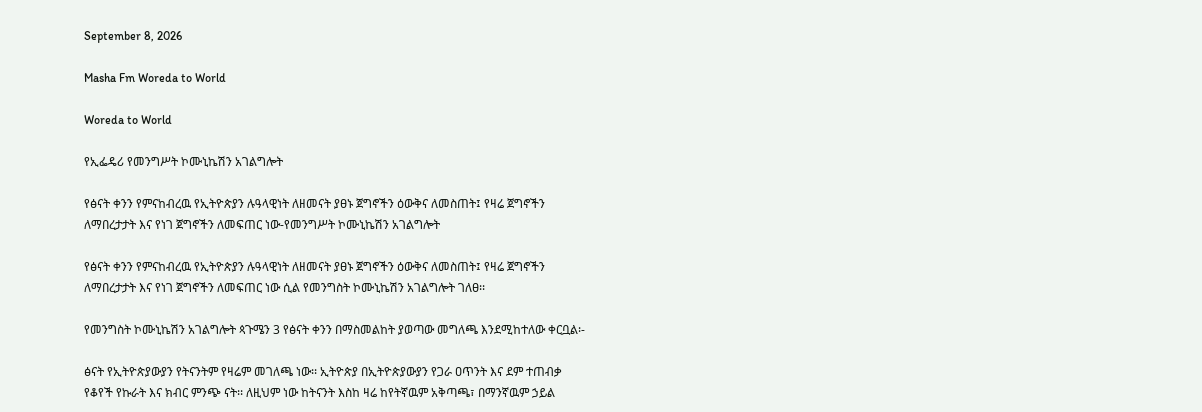September 8, 2026

Masha Fm Woreda to World

Woreda to World

የኢፌዴሪ የመንግሥት ኮሙኒኬሽን አገልግሎት

የፅናት ቀንን የምናከብረዉ የኢትዮጵያን ሉዓላዊነት ለዘመናት ያፀኑ ጀግኖችን ዕውቅና ለመስጠት፤ የዛሬ ጀግኖችን ለማበረታታት እና የነገ ጀግኖችን ለመፍጠር ነው-የመንግሥት ኮሙኒኬሽን አገልግሎት

የፅናት ቀንን የምናከብረዉ የኢትዮጵያን ሉዓላዊነት ለዘመናት ያፀኑ ጀግኖችን ዕውቅና ለመስጠት፤ የዛሬ ጀግኖችን ለማበረታታት እና የነገ ጀግኖችን ለመፍጠር ነው ሲል የመንግስት ኮሙኒኬሽን አገልግሎት ገለፀ፡፡

የመንግስት ኮሙኒኬሽን አገልግሎት ጳጉሜን 3 የፅናት ቀንን በማስመልከት ያወጣው መግለጫ እንደሚከተለው ቀርቧል፡-

ፅናት የኢትዮጵያውያን የትናንትም የዛሬም መገለጫ ነው፡፡ ኢትዮጵያ በኢትዮጵያውያን የጋራ ዐጥንት እና ደም ተጠብቃ የቆየች የኩራት እና ክብር ምንጭ ናት፡፡ ለዚህም ነው ከትናንት እስከ ዛሬ ከየትኛዉም አቅጣጫ፣ በማንኛዉም ኃይል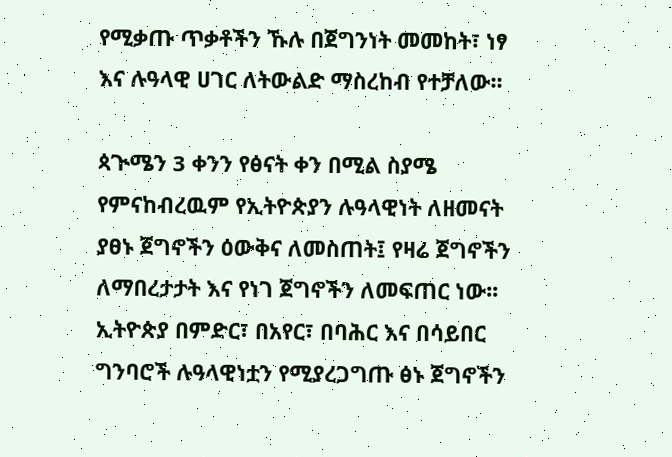የሚቃጡ ጥቃቶችን ኹሉ በጀግንነት መመከት፣ ነፃ እና ሉዓላዊ ሀገር ለትውልድ ማስረከብ የተቻለው፡፡

ጳጒሜን 3 ቀንን የፅናት ቀን በሚል ስያሜ የምናከብረዉም የኢትዮጵያን ሉዓላዊነት ለዘመናት ያፀኑ ጀግኖችን ዕውቅና ለመስጠት፤ የዛሬ ጀግኖችን ለማበረታታት እና የነገ ጀግኖችን ለመፍጠር ነው፡፡ ኢትዮጵያ በምድር፣ በአየር፣ በባሕር እና በሳይበር ግንባሮች ሉዓላዊነቷን የሚያረጋግጡ ፅኑ ጀግኖችን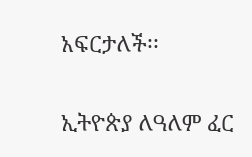አፍርታለች፡፡

ኢትዮጵያ ለዓለም ፈር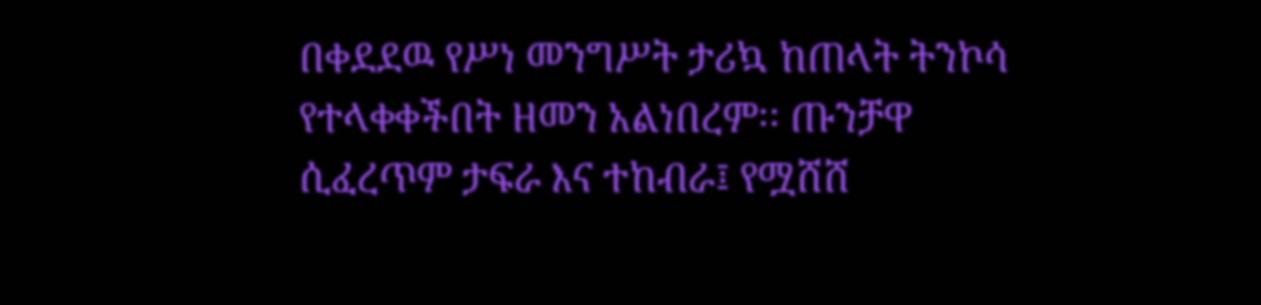በቀደደዉ የሥነ መንግሥት ታሪኳ ከጠላት ትንኮሳ የተላቀቀችበት ዘመን አልነበረም፡፡ ጡንቻዋ ሲፈረጥም ታፍራ እና ተከብራ፤ የሟሸሸ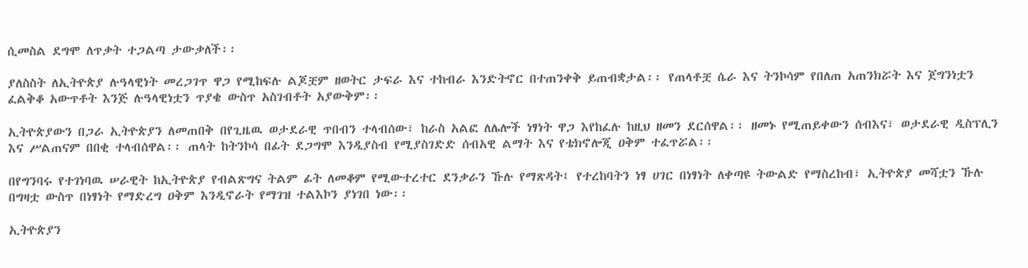ሲመስል ደግሞ ለጥቃት ተጋልጣ ታውቃለች፡፡

ያለስስት ለኢትዮጵያ ሉዓላዊነት መረጋገጥ ዋጋ የሚከፍሉ ልጆቿም ዘወትር ታፍራ እና ተከብራ እንድትኖር በተጠንቀቅ ይጠብቋታል፡፡ የጠላቶቿ ሴራ እና ትንኮሳም የበለጠ አጠንክሯት እና ጀግንነቷን ፈልቅቆ አውጥቶት እንጅ ሉዓላዊነቷን ጥያቄ ውስጥ አስገብቶት አያውቅም፡፡

ኢትዮጵያውን በጋራ ኢትዮጵያን ለመጠበቅ በየጊዜዉ ወታደራዊ ጥበብን ተላብሰው፣ ከራስ አልፎ ለሌሎች ነፃነት ዋጋ እየከፈሉ ከዚህ ዘመን ደርሰዋል፡፡ ዘመኑ የሚጠይቀውን ሰብእና፣ ወታደራዊ ዲስፕሊን እና ሥልጠናም በበቂ ተላብሰዋል፡፡ ጠላት ከትንኮሳ በፊት ደጋግሞ እንዲያስብ የሚያስገድድ ሰብአዊ ልማት እና የቴክኖሎጂ ዐቅም ተፈጥሯል፡፡

በየግንባሩ የተገነባዉ ሠራዊት ከኢትዮጵያ የብልጽግና ትልም ፊት ለመቆም የሚውተረተር ደንቃራን ኹሉ የማጽዳት፤ የተረከባትን ነፃ ሀገር በነፃነት ለቀጣዩ ትውልድ የማስረከብ፣ ኢትዮጵያ መሻቷን ኹሉ በግዛቷ ውስጥ በነፃነት የማድረግ ዐቅም እንዲኖራት የማገዝ ተልእኮን ያነገበ ነው፡፡

ኢትዮጵያን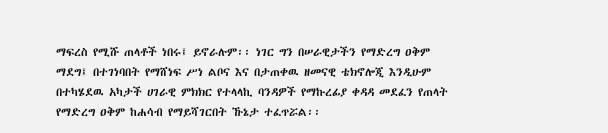ማፍረስ የሚሹ ጠላቶች ነበሩ፤ ይኖራሉም፡፡ ነገር ግን በሠራዊታችን የማድረግ ዐቅም ማደግ፤ በተገነባበት የማሸነፍ ሥነ ልቦና እና በታጠቀዉ ዘመናዊ ቴክኖሎጂ እንዲሁም በተካሄደዉ አካታች ሀገራዊ ምክክር የተላላኪ ባንዳዎች የማኩረፊያ ቀዳዳ መደፈን የጠላት የማድረግ ዐቅም ከሐሳብ የማይሻገርበት ኹኔታ ተፈጥሯል፡፡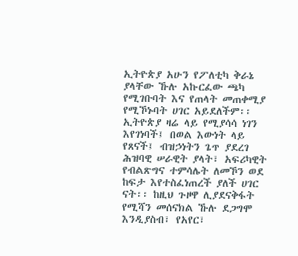ኢትዮጵያ አሁን የፖለቲካ ቅራኔ ያላቸው ኹሉ አኩርፈው ጫካ የሚገቡባት እና የጠላት መጠቀሚያ የሚኾኑባት ሀገር አይደለችም፡፡ ኢትዮጵያ ዛሬ ላይ የሚያሳሳ ነገን እየገነባች፤ በወል እውነት ላይ የጸናች፤ ብዝኃነትን ጌጥ ያደረገ ሕዝባዊ ሠራዊት ያላት፣ አፍሪካዊት የብልጽግና ተምሳሌት ለመኾን ወደ ከፍታ እየተስፈነጠረች ያለች ሀገር ናት፡፡ ከዚህ ጉዞዋ ሊያደናቅፋት የሚሻን መሰናክል ኹሉ ደጋግሞ እንዲያስብ፣ የአየር፣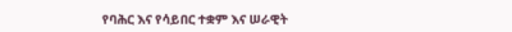የባሕር እና የሳይበር ተቋም እና ሠራዊት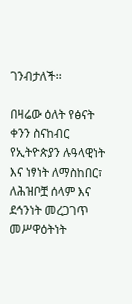ገንብታለች፡፡

በዛሬው ዕለት የፅናት ቀንን ስናከብር የኢትዮጵያን ሉዓላዊነት እና ነፃነት ለማስከበር፣ ለሕዝቦቿ ሰላም እና ደኅንነት መረጋገጥ መሥዋዕትነት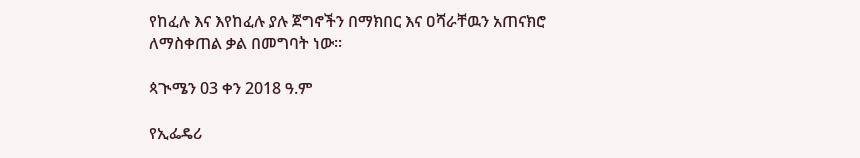የከፈሉ እና እየከፈሉ ያሉ ጀግኖችን በማክበር እና ዐሻራቸዉን አጠናክሮ ለማስቀጠል ቃል በመግባት ነው፡፡

ጳጒሜን 03 ቀን 2018 ዓ.ም

የኢፌዴሪ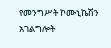የመንግሥት ኮሙኒኬሽን አገልግሎት